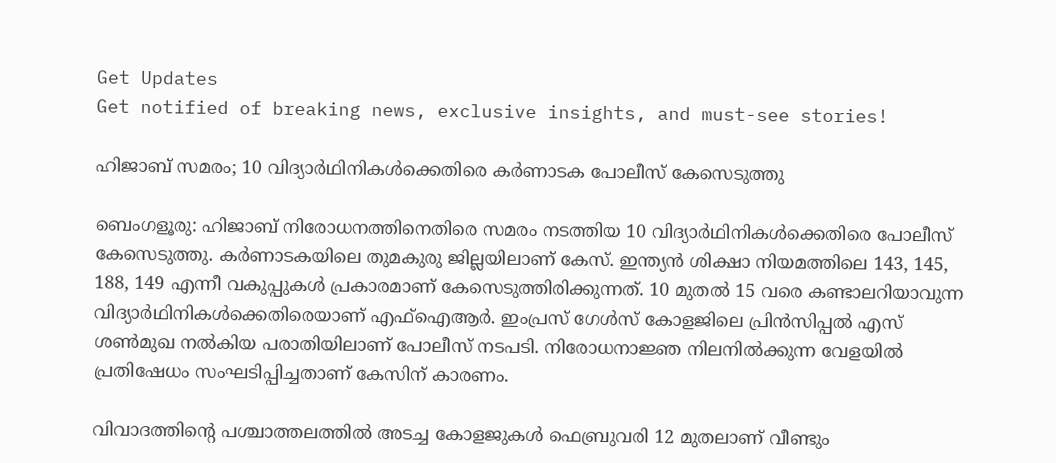Get Updates
Get notified of breaking news, exclusive insights, and must-see stories!

ഹിജാബ് സമരം; 10 വിദ്യാര്‍ഥിനികള്‍ക്കെതിരെ കര്‍ണാടക പോലീസ് കേസെടുത്തു

ബെംഗളൂരു: ഹിജാബ് നിരോധനത്തിനെതിരെ സമരം നടത്തിയ 10 വിദ്യാര്‍ഥിനികള്‍ക്കെതിരെ പോലീസ് കേസെടുത്തു. കര്‍ണാടകയിലെ തുമകുരു ജില്ലയിലാണ് കേസ്. ഇന്ത്യന്‍ ശിക്ഷാ നിയമത്തിലെ 143, 145, 188, 149 എന്നീ വകുപ്പുകള്‍ പ്രകാരമാണ് കേസെടുത്തിരിക്കുന്നത്. 10 മുതല്‍ 15 വരെ കണ്ടാലറിയാവുന്ന വിദ്യാര്‍ഥിനികള്‍ക്കെതിരെയാണ് എഫ്‌ഐആര്‍. ഇംപ്രസ് ഗേള്‍സ് കോളജിലെ പ്രിന്‍സിപ്പല്‍ എസ് ശണ്‍മുഖ നല്‍കിയ പരാതിയിലാണ് പോലീസ് നടപടി. നിരോധനാജ്ഞ നിലനില്‍ക്കുന്ന വേളയില്‍ പ്രതിഷേധം സംഘടിപ്പിച്ചതാണ് കേസിന് കാരണം.

വിവാദത്തിന്റെ പശ്ചാത്തലത്തില്‍ അടച്ച കോളജുകള്‍ ഫെബ്രുവരി 12 മുതലാണ് വീണ്ടും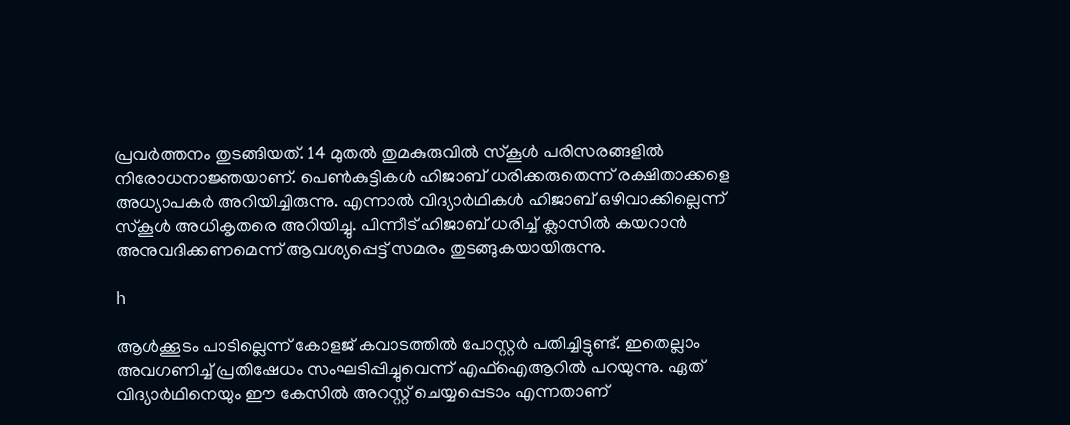പ്രവര്‍ത്തനം തുടങ്ങിയത്. 14 മുതല്‍ തുമകുരുവില്‍ സ്‌കൂള്‍ പരിസരങ്ങളില്‍ നിരോധനാജ്ഞയാണ്. പെണ്‍കുട്ടികള്‍ ഹിജാബ് ധരിക്കരുതെന്ന് രക്ഷിതാക്കളെ അധ്യാപകര്‍ അറിയിച്ചിരുന്നു. എന്നാല്‍ വിദ്യാര്‍ഥികള്‍ ഹിജാബ് ഒഴിവാക്കില്ലെന്ന് സ്‌കൂള്‍ അധികൃതരെ അറിയിച്ചു. പിന്നീട് ഹിജാബ് ധരിച്ച് ക്ലാസില്‍ കയറാന്‍ അനുവദിക്കണമെന്ന് ആവശ്യപ്പെട്ട് സമരം തുടങ്ങുകയായിരുന്നു.

h

ആള്‍ക്കൂടം പാടില്ലെന്ന് കോളജ് കവാടത്തില്‍ പോസ്റ്റര്‍ പതിച്ചിട്ടുണ്ട്. ഇതെല്ലാം അവഗണിച്ച് പ്രതിഷേധം സംഘടിപ്പിച്ചുവെന്ന് എഫ്‌ഐആറില്‍ പറയുന്നു. ഏത് വിദ്യാര്‍ഥിനെയും ഈ കേസില്‍ അറസ്റ്റ് ചെയ്യപ്പെടാം എന്നതാണ്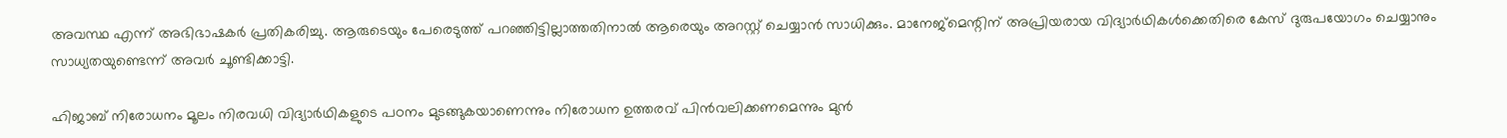അവസ്ഥ എന്ന് അഭിഭാഷകര്‍ പ്രതികരിച്ചു. ആരുടെയും പേരെടുത്ത് പറഞ്ഞിട്ടില്ലാത്തതിനാല്‍ ആരെയും അറസ്റ്റ് ചെയ്യാന്‍ സാധിക്കും. മാനേജ്‌മെന്റിന് അപ്രിയരായ വിദ്യാര്‍ഥികള്‍ക്കെതിരെ കേസ് ദുരുപയോഗം ചെയ്യാനും സാധ്യതയുണ്ടെന്ന് അവര്‍ ചൂണ്ടിക്കാട്ടി.

ഹിജാബ് നിരോധനം മൂലം നിരവധി വിദ്യാര്‍ഥികളുടെ പഠനം മുടങ്ങുകയാണെന്നും നിരോധന ഉത്തരവ് പിന്‍വലിക്കണമെന്നും മുന്‍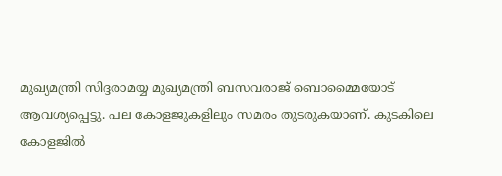മുഖ്യമന്ത്രി സിദ്ദരാമയ്യ മുഖ്യമന്ത്രി ബസവരാജ് ബൊമ്മൈയോട് ആവശ്യപ്പെട്ടു. പല കോളജുകളിലും സമരം തുടരുകയാണ്. കുടകിലെ കോളജില്‍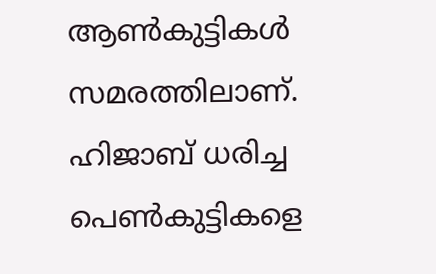ആണ്‍കുട്ടികള്‍ സമരത്തിലാണ്. ഹിജാബ് ധരിച്ച പെണ്‍കുട്ടികളെ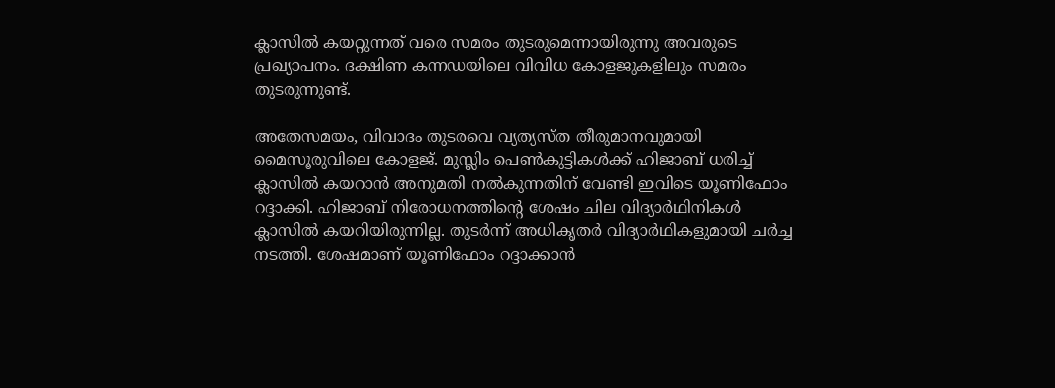ക്ലാസില്‍ കയറ്റുന്നത് വരെ സമരം തുടരുമെന്നായിരുന്നു അവരുടെ പ്രഖ്യാപനം. ദക്ഷിണ കന്നഡയിലെ വിവിധ കോളജുകളിലും സമരം തുടരുന്നുണ്ട്.

അതേസമയം, വിവാദം തുടരവെ വ്യത്യസ്ത തീരുമാനവുമായി മൈസൂരുവിലെ കോളജ്. മുസ്ലിം പെണ്‍കുട്ടികള്‍ക്ക് ഹിജാബ് ധരിച്ച് ക്ലാസില്‍ കയറാന്‍ അനുമതി നല്‍കുന്നതിന് വേണ്ടി ഇവിടെ യൂണിഫോം റദ്ദാക്കി. ഹിജാബ് നിരോധനത്തിന്റെ ശേഷം ചില വിദ്യാര്‍ഥിനികള്‍ ക്ലാസില്‍ കയറിയിരുന്നില്ല. തുടര്‍ന്ന് അധികൃതര്‍ വിദ്യാര്‍ഥികളുമായി ചര്‍ച്ച നടത്തി. ശേഷമാണ് യൂണിഫോം റദ്ദാക്കാന്‍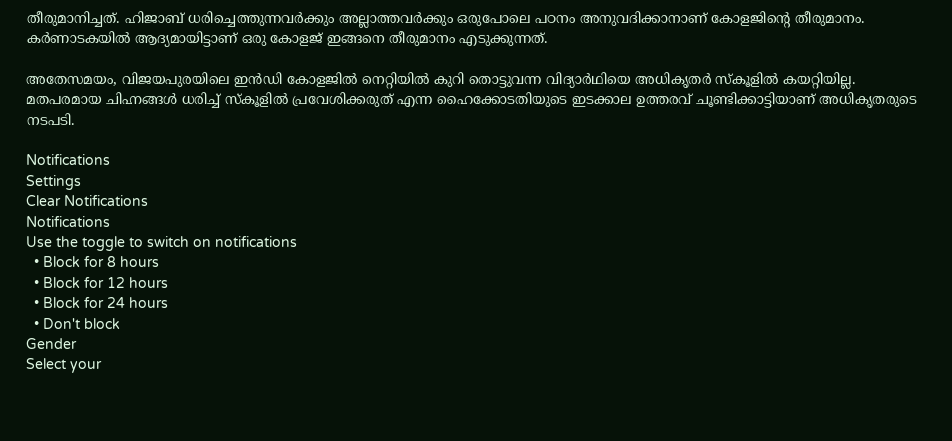തീരുമാനിച്ചത്. ഹിജാബ് ധരിച്ചെത്തുന്നവര്‍ക്കും അല്ലാത്തവര്‍ക്കും ഒരുപോലെ പഠനം അനുവദിക്കാനാണ് കോളജിന്റെ തീരുമാനം. കര്‍ണാടകയില്‍ ആദ്യമായിട്ടാണ് ഒരു കോളജ് ഇങ്ങനെ തീരുമാനം എടുക്കുന്നത്.

അതേസമയം, വിജയപുരയിലെ ഇന്‍ഡി കോളജില്‍ നെറ്റിയില്‍ കുറി തൊട്ടുവന്ന വിദ്യാര്‍ഥിയെ അധികൃതര്‍ സ്‌കൂളില്‍ കയറ്റിയില്ല. മതപരമായ ചിഹ്നങ്ങള്‍ ധരിച്ച് സ്‌കൂളില്‍ പ്രവേശിക്കരുത് എന്ന ഹൈക്കോടതിയുടെ ഇടക്കാല ഉത്തരവ് ചൂണ്ടിക്കാട്ടിയാണ് അധികൃതരുടെ നടപടി.

Notifications
Settings
Clear Notifications
Notifications
Use the toggle to switch on notifications
  • Block for 8 hours
  • Block for 12 hours
  • Block for 24 hours
  • Don't block
Gender
Select your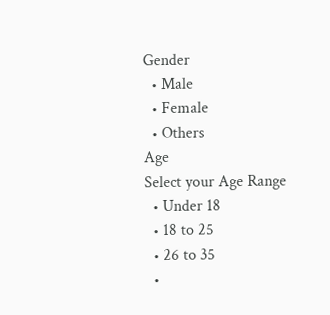Gender
  • Male
  • Female
  • Others
Age
Select your Age Range
  • Under 18
  • 18 to 25
  • 26 to 35
  •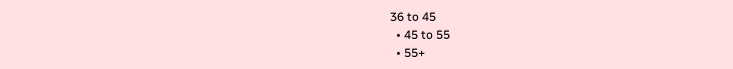36 to 45
  • 45 to 55
  • 55+